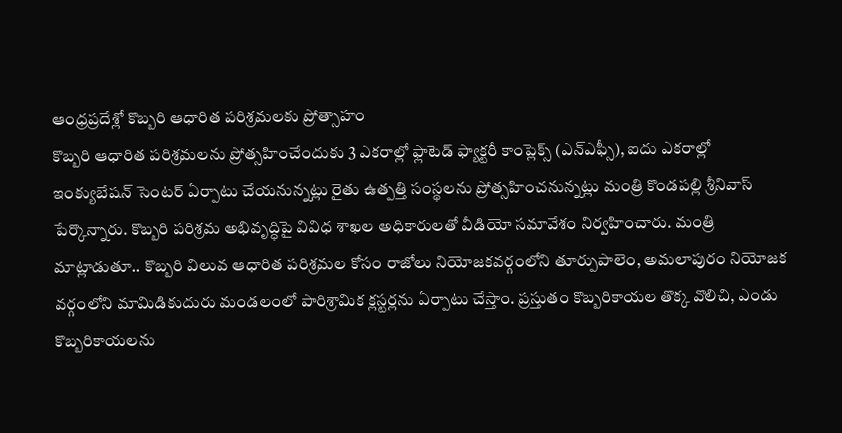ఆంధ్రప్రదేశ్లో కొబ్బరి ఆధారిత పరిశ్రమలకు ప్రోత్సాహం
కొబ్బరి ఆధారిత పరిశ్రమలను ప్రోత్సహించేందుకు 3 ఎకరాల్లో ఫ్లాటెడ్ ఫ్యాక్టరీ కాంప్లెక్స్ (ఎన్ఎఫ్సీ), ఐదు ఎకరాల్లో ఇంక్యుబేషన్ సెంటర్ ఏర్పాటు చేయనున్నట్లు రైతు ఉత్పత్తి సంస్థలను ప్రోత్సహించనున్నట్లు మంత్రి కొండపల్లి శ్రీనివాస్ పేర్కొన్నారు. కొబ్బరి పరిశ్రమ అభివృద్ధిపై వివిధ శాఖల అధికారులతో వీడియో సమావేశం నిర్వహించారు. మంత్రి మాట్లాడుతూ.. కొబ్బరి విలువ ఆధారిత పరిశ్రమల కోసం రాజోలు నియోజకవర్గంలోని తూర్పుపాలెం, అమలాపురం నియోజక వర్గంలోని మామిడికుదురు మండలంలో పారిశ్రామిక క్లస్టర్లను ఏర్పాటు చేస్తాం. ప్రస్తుతం కొబ్బరికాయల తొక్క వొలిచి, ఎండు కొబ్బరికాయలను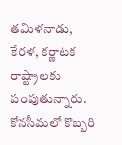తమిళనాడు, కేరళ, కర్ణాటక రాష్ట్రాలకు పంపుతున్నారు. కోనసీమలో కొబ్బరి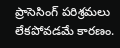ప్రాసెసింగ్ పరిశ్రమలు లేకపోవడమే కారణం.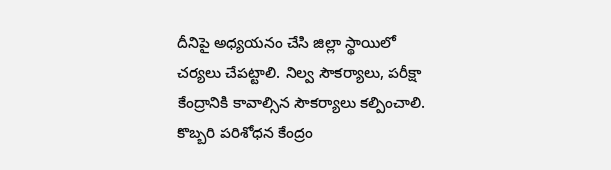దీనిపై అధ్యయనం చేసి జిల్లా స్థాయిలో చర్యలు చేపట్టాలి. నిల్వ సౌకర్యాలు, పరీక్షా కేంద్రానికి కావాల్సిన సౌకర్యాలు కల్పించాలి. కొబ్బరి పరిశోధన కేంద్రం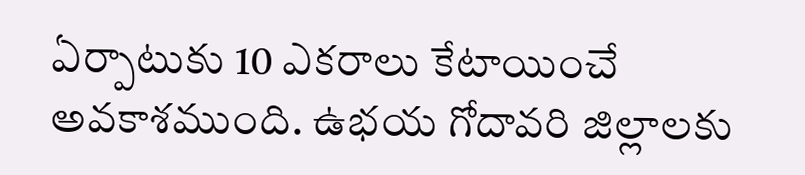ఏర్పాటుకు 10 ఎకరాలు కేటాయించే అవకాశముంది. ఉభయ గోదావరి జిల్లాలకు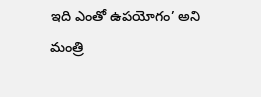ఇది ఎంతో ఉపయోగం’ అని మంత్రి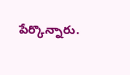పేర్కొన్నారు.